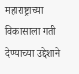महाराष्ट्राच्या विकासाला गती देण्याच्या उद्देशाने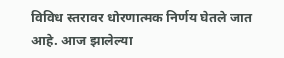विविध स्तरावर धोरणात्मक निर्णय घेतले जात आहे. आज झालेल्या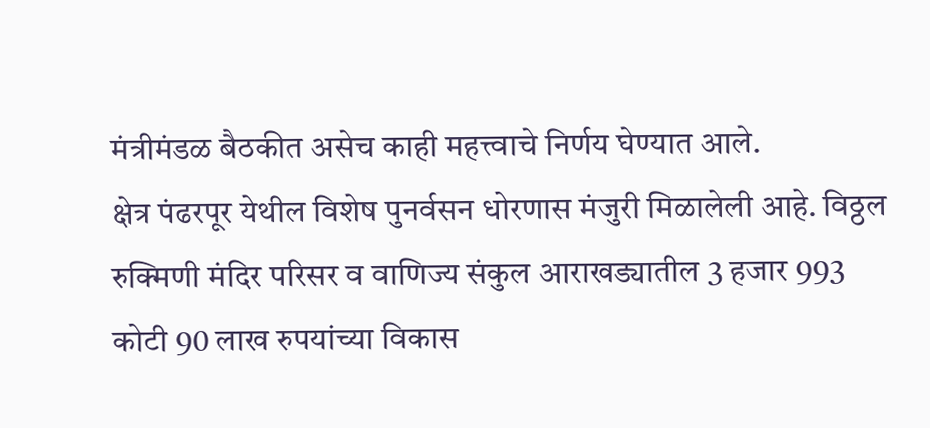मंत्रीमंडळ बैठकीत असेच काही महत्त्वाचे निर्णय घेण्यात आले.
क्षेत्र पंढरपूर येथील विशेष पुनर्वसन धोरणास मंजुरी मिळालेली आहे. विठ्ठल रुक्मिणी मंदिर परिसर व वाणिज्य संकुल आराखड्यातील 3 हजार 993 कोटी 90 लाख रुपयांच्या विकास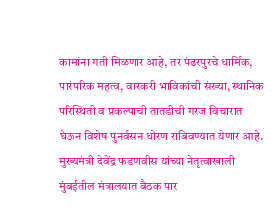कामांना गती मिळणार आहे, तर पंढरपुरचे धार्मिक, पारंपरिक महत्व, वारकरी भाविकांची संख्या, स्थानिक परिस्थिती व प्रकल्पाची तातडीची गरज विचारात घेऊन विशेष पुनर्वसन धोरण राबिवण्यात येणार आहे.
मुख्यमंत्री देवेंद्र फडणवीस यांच्या नेतृत्वाखाली मुंबईतील मंत्रालयात बैठक पार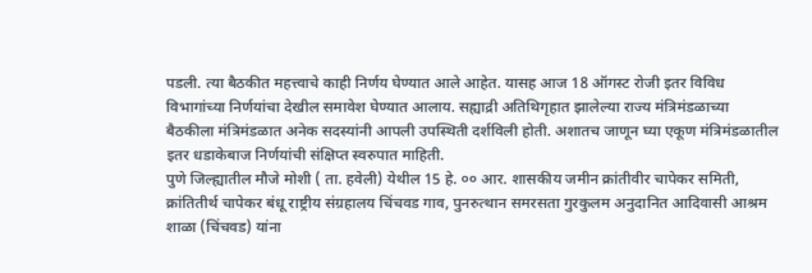पडली. त्या बैठकीत महत्त्वाचे काही निर्णय घेण्यात आले आहेत. यासह आज 18 ऑगस्ट रोजी इतर विविध विभागांच्या निर्णयांचा देखील समावेश घेण्यात आलाय. सह्याद्री अतिथिगृहात झालेल्या राज्य मंत्रिमंडळाच्या बैठकीला मंत्रिमंडळात अनेक सदस्यांनी आपली उपस्थिती दर्शविली होती. अशातच जाणून घ्या एकूण मंत्रिमंडळातील इतर धडाकेबाज निर्णयांची संक्षिप्त स्वरुपात माहिती.
पुणे जिल्ह्यातील मौजे मोशी ( ता. हवेली) येथील 15 हे. ०० आर. शासकीय जमीन क्रांतीवीर चापेकर समिती, क्रांतितीर्थ चापेकर बंधू राष्ट्रीय संग्रहालय चिंचवड गाव, पुनरुत्थान समरसता गुरकुलम अनुदानित आदिवासी आश्रम शाळा (चिंचवड) यांना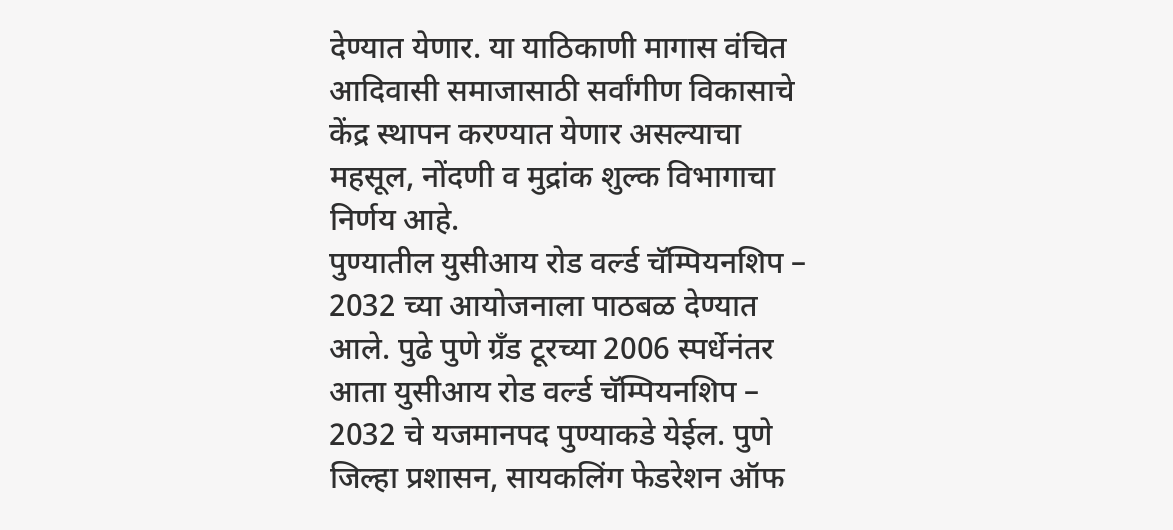देण्यात येणार. या याठिकाणी मागास वंचित आदिवासी समाजासाठी सर्वांगीण विकासाचे केंद्र स्थापन करण्यात येणार असल्याचा महसूल, नोंदणी व मुद्रांक शुल्क विभागाचा निर्णय आहे.
पुण्यातील युसीआय रोड वर्ल्ड चॅम्पियनशिप – 2032 च्या आयोजनाला पाठबळ देण्यात आले. पुढे पुणे ग्रँड टूरच्या 2006 स्पर्धेनंतर आता युसीआय रोड वर्ल्ड चॅम्पियनशिप – 2032 चे यजमानपद पुण्याकडे येईल. पुणे जिल्हा प्रशासन, सायकलिंग फेडरेशन ऑफ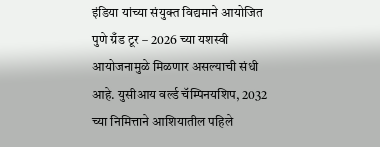इंडिया यांच्या संयुक्त विद्यमाने आयोजित पुणे ग्रँड टूर – 2026 च्या यशस्वी आयोजनामुळे मिळणार असल्याची संधी आहे. युसीआय वर्ल्ड चॅम्पिनयशिप, 2032 च्या निमित्ताने आशियातील पहिले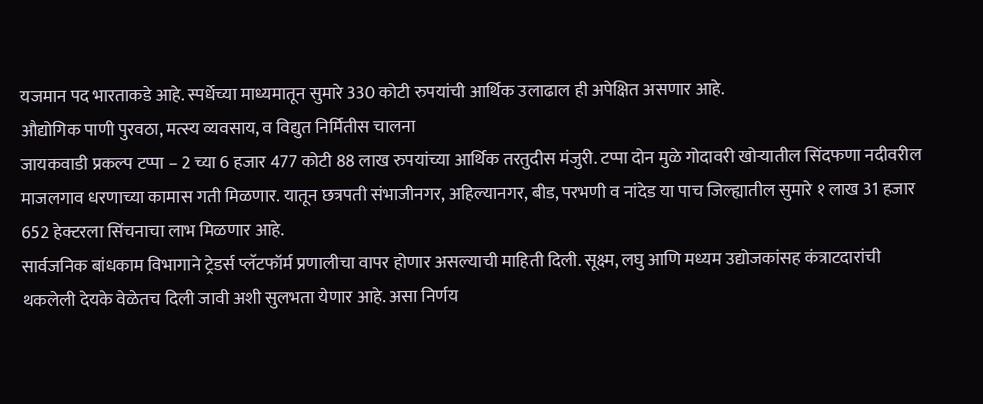यजमान पद भारताकडे आहे. स्पर्धेच्या माध्यमातून सुमारे 330 कोटी रुपयांची आर्थिक उलाढाल ही अपेक्षित असणार आहे.
औद्योगिक पाणी पुरवठा, मत्स्य व्यवसाय, व विद्युत निर्मितीस चालना
जायकवाडी प्रकल्प टप्पा – 2 च्या 6 हजार 477 कोटी 88 लाख रुपयांच्या आर्थिक तरतुदीस मंजुरी. टप्पा दोन मुळे गोदावरी खोऱ्यातील सिंदफणा नदीवरील माजलगाव धरणाच्या कामास गती मिळणार. यातून छत्रपती संभाजीनगर, अहिल्यानगर, बीड, परभणी व नांदेड या पाच जिल्ह्यातील सुमारे १ लाख 31 हजार 652 हेक्टरला सिंचनाचा लाभ मिळणार आहे.
सार्वजनिक बांधकाम विभागाने ट्रेडर्स प्लॅटफॉर्म प्रणालीचा वापर होणार असल्याची माहिती दिली. सूक्ष्म, लघु आणि मध्यम उद्योजकांसह कंत्राटदारांची थकलेली देयके वेळेतच दिली जावी अशी सुलभता येणार आहे. असा निर्णय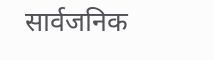सार्वजनिक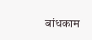बांधकाम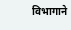विभागाने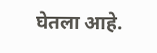घेतला आहे.